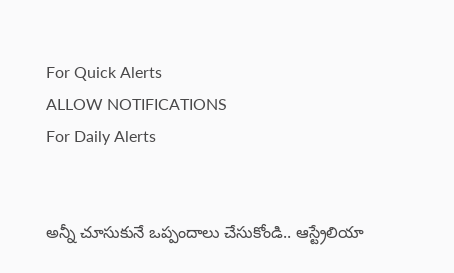For Quick Alerts
ALLOW NOTIFICATIONS
For Daily Alerts


అన్నీ చూసుకునే ఒప్పందాలు చేసుకోండి.. ఆస్ట్రేలియా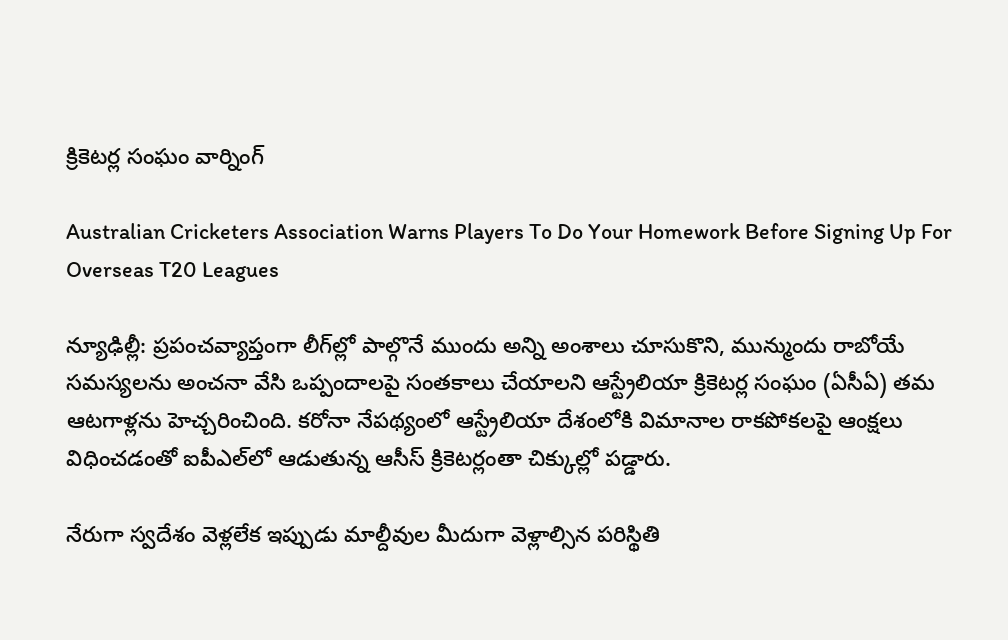క్రికెటర్ల సంఘం వార్నింగ్

Australian Cricketers Association Warns Players To Do Your Homework Before Signing Up For Overseas T20 Leagues

న్యూఢిల్లీ: ప్రపంచవ్యాప్తంగా లీగ్‌ల్లో పాల్గొనే ముందు అన్ని అంశాలు చూసుకొని, మున్ముందు రాబోయే సమస్యలను అంచనా వేసి ఒప్పందాలపై సంతకాలు చేయాలని ఆస్ట్రేలియా క్రికెటర్ల సంఘం (ఏసీఏ) తమ ఆటగాళ్లను హెచ్చరించింది. కరోనా నేపథ్యంలో ఆస్ట్రేలియా దేశంలోకి విమానాల రాకపోకలపై ఆంక్షలు విధించడంతో ఐపీఎల్‌లో ఆడుతున్న ఆసీస్‌ క్రికెటర్లంతా చిక్కుల్లో పడ్డారు.

నేరుగా స్వదేశం వెళ్లలేక ఇప్పుడు మాల్దీవుల మీదుగా వెళ్లాల్సిన పరిస్థితి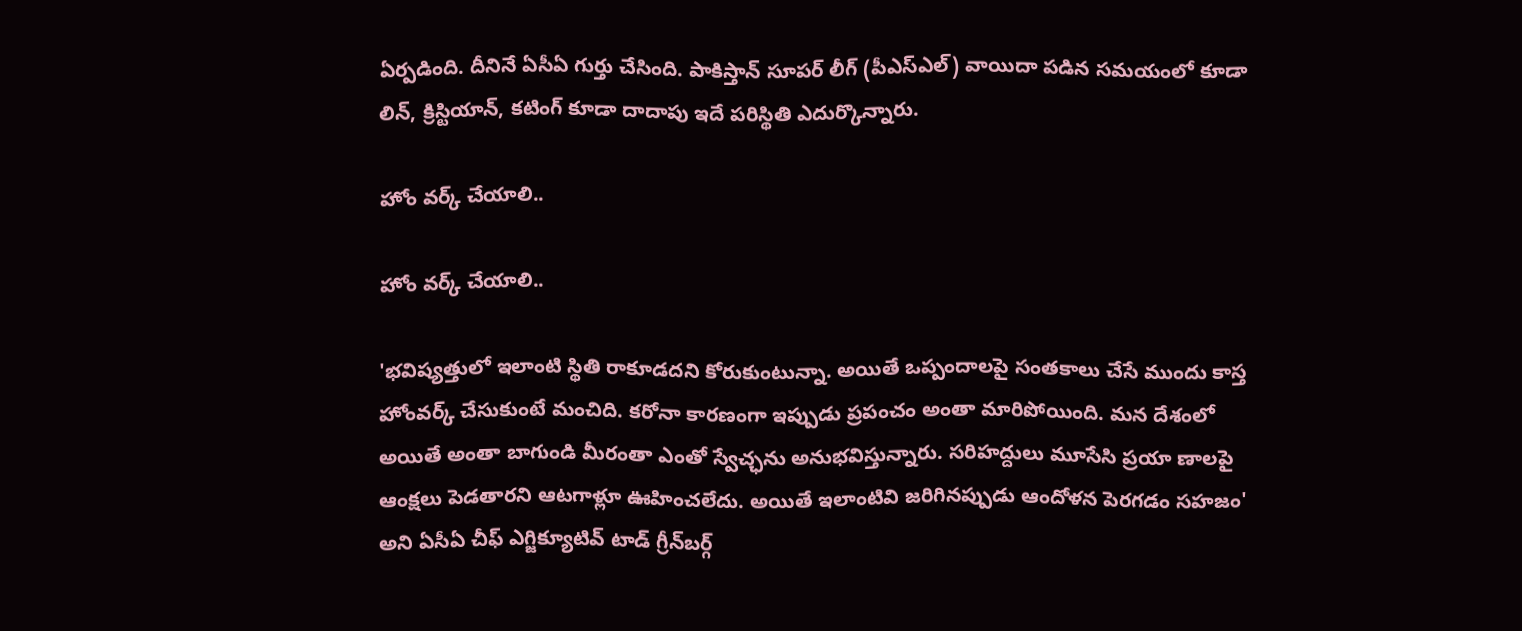ఏర్పడింది. దీనినే ఏసీఏ గుర్తు చేసింది. పాకిస్తాన్‌ సూపర్‌ లీగ్‌ (పీఎస్‌ఎల్‌) వాయిదా పడిన సమయంలో కూడా లిన్, క్రిస్టియాన్, కటింగ్‌ కూడా దాదాపు ఇదే పరిస్థితి ఎదుర్కొన్నారు.

హోం వర్క్ చేయాలి..

హోం వర్క్ చేయాలి..

'భవిష్యత్తులో ఇలాంటి స్థితి రాకూడదని కోరుకుంటున్నా. అయితే ఒప్పందాలపై సంతకాలు చేసే ముందు కాస్త హోంవర్క్‌ చేసుకుంటే మంచిది. కరోనా కారణంగా ఇప్పుడు ప్రపంచం అంతా మారిపోయింది. మన దేశంలో అయితే అంతా బాగుండి మీరంతా ఎంతో స్వేచ్ఛను అనుభవిస్తున్నారు. సరిహద్దులు మూసేసి ప్రయా ణాలపై ఆంక్షలు పెడతారని ఆటగాళ్లూ ఊహించలేదు. అయితే ఇలాంటివి జరిగినప్పుడు ఆందోళన పెరగడం సహజం' అని ఏసీఏ చీఫ్‌ ఎగ్జిక్యూటివ్‌ టాడ్‌ గ్రీన్‌బర్గ్‌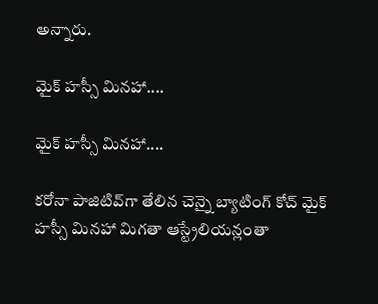అన్నారు.

మైక్‌ హస్సీ మినహా....

మైక్‌ హస్సీ మినహా....

కరోనా పాజిటివ్‌గా తేలిన చెన్నై బ్యాటింగ్‌ కోచ్‌ మైక్‌ హస్సీ మినహా మిగతా ఆస్ట్రేలియన్లంతా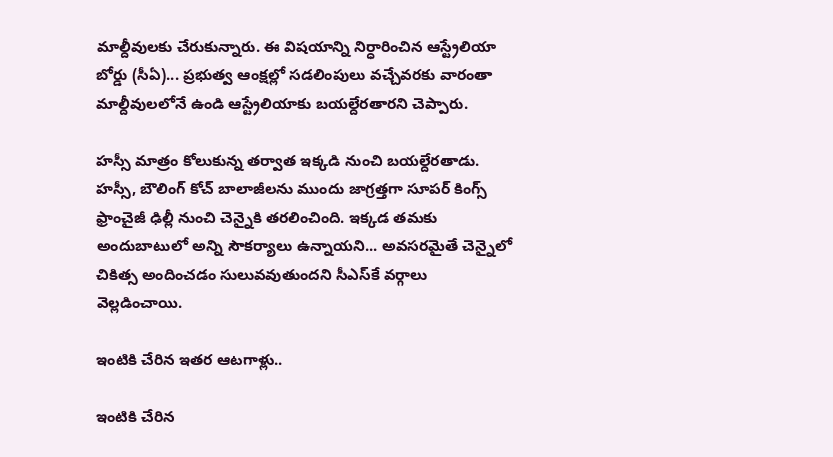మాల్దీవులకు చేరుకున్నారు. ఈ విషయాన్ని నిర్ధారించిన ఆస్ట్రేలియా బోర్డు (సీఏ)... ప్రభుత్వ ఆంక్షల్లో సడలింపులు వచ్చేవరకు వారంతా మాల్దీవులలోనే ఉండి ఆస్ట్రేలియాకు బయల్దేరతారని చెప్పారు.

హస్సీ మాత్రం కోలుకున్న తర్వాత ఇక్కడి నుంచి బయల్దేరతాడు. హస్సీ, బౌలింగ్‌ కోచ్‌ బాలాజీలను ముందు జాగ్రత్తగా సూపర్‌ కింగ్స్‌ ఫ్రాంచైజీ ఢిల్లీ నుంచి చెన్నైకి తరలించింది. ఇక్కడ తమకు అందుబాటులో అన్ని సౌకర్యాలు ఉన్నాయని... అవసరమైతే చెన్నైలో చికిత్స అందించడం సులువవుతుందని సీఎస్‌కే వర్గాలు వెల్లడించాయి.

ఇంటికి చేరిన ఇతర ఆటగాళ్లు..

ఇంటికి చేరిన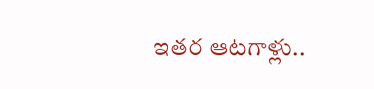ఇతర ఆటగాళ్లు..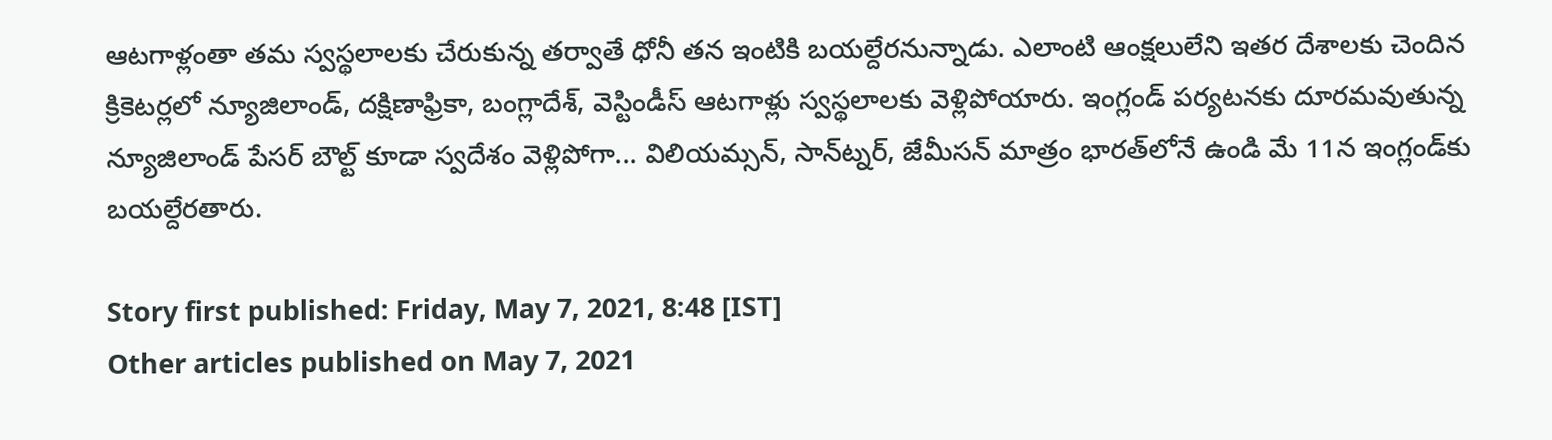ఆటగాళ్లంతా తమ స్వస్థలాలకు చేరుకున్న తర్వాతే ధోనీ తన ఇంటికి బయల్దేరనున్నాడు. ఎలాంటి ఆంక్షలులేని ఇతర దేశాలకు చెందిన క్రికెటర్లలో న్యూజిలాండ్, దక్షిణాఫ్రికా, బంగ్లాదేశ్, వెస్టిండీస్‌ ఆటగాళ్లు స్వస్థలాలకు వెళ్లిపోయారు. ఇంగ్లండ్‌ పర్యటనకు దూరమవుతున్న న్యూజిలాండ్‌ పేసర్‌ బౌల్ట్‌ కూడా స్వదేశం వెళ్లిపోగా... విలియమ్సన్, సాన్‌ట్నర్, జేమీసన్‌ మాత్రం భారత్‌లోనే ఉండి మే 11న ఇంగ్లండ్‌కు బయల్దేరతారు.

Story first published: Friday, May 7, 2021, 8:48 [IST]
Other articles published on May 7, 2021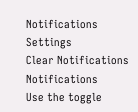Notifications
Settings
Clear Notifications
Notifications
Use the toggle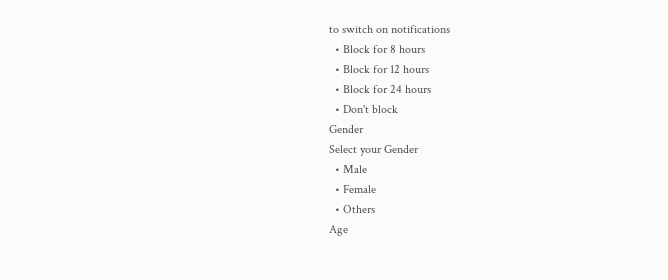to switch on notifications
  • Block for 8 hours
  • Block for 12 hours
  • Block for 24 hours
  • Don't block
Gender
Select your Gender
  • Male
  • Female
  • Others
Age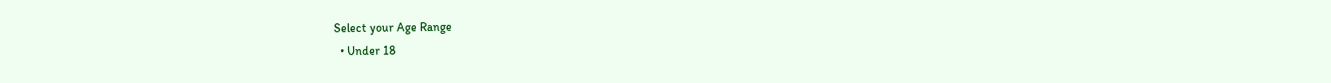Select your Age Range
  • Under 18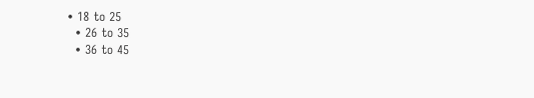• 18 to 25
  • 26 to 35
  • 36 to 45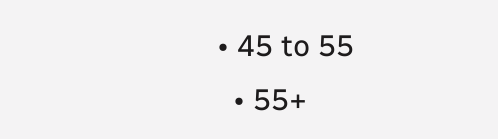• 45 to 55
  • 55+